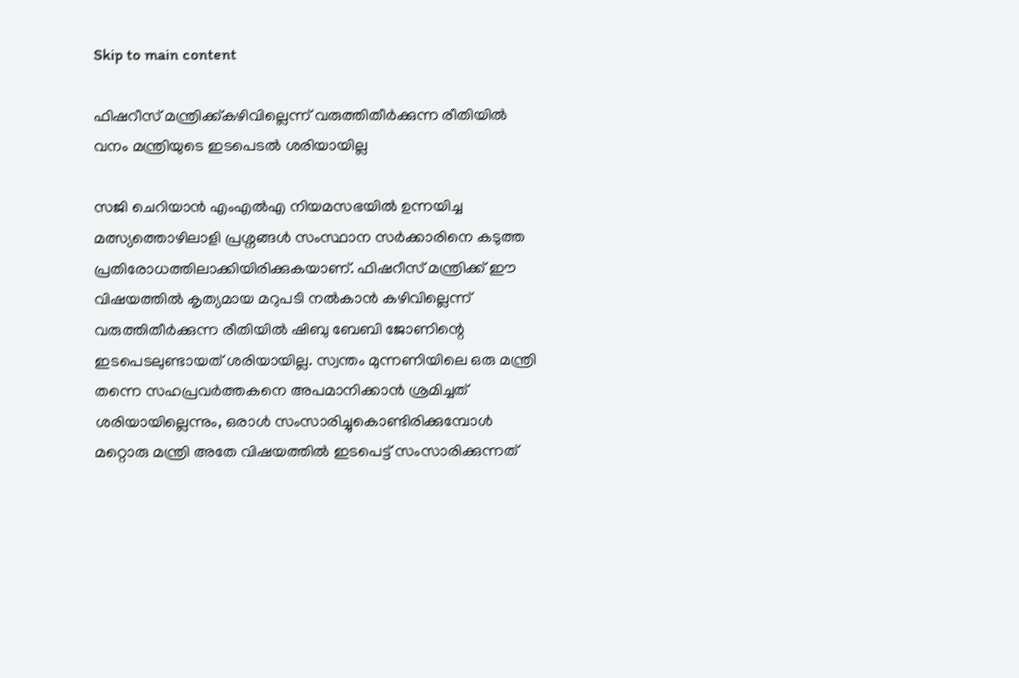Skip to main content

ഫിഷറീസ് മന്ത്രിക്ക്കഴിവില്ലെന്ന് വരുത്തിതീർക്കുന്ന രീതിയിൽ വനം മന്ത്രിയുടെ ഇടപെടൽ ശരിയായില്ല

സജി ചെറിയാൻ എംഎൽഎ നിയമസഭയിൽ ഉന്നയിച്ച മത്സ്യത്തൊഴിലാളി പ്രശ്നങ്ങൾ സംസ്ഥാന സർക്കാരിനെ കടുത്ത പ്രതിരോധത്തിലാക്കിയിരിക്കുകയാണ്. ഫിഷറീസ് മന്ത്രിക്ക് ഈ വിഷയത്തിൽ കൃത്യമായ മറുപടി നൽകാൻ കഴിവില്ലെന്ന് വരുത്തിതീർക്കുന്ന രീതിയിൽ ഷിബു ബേബി ജോണിന്റെ ഇടപെടലുണ്ടായത് ശരിയായില്ല. സ്വന്തം മുന്നണിയിലെ ഒരു മന്ത്രി തന്നെ സഹപ്രവർത്തകനെ അപമാനിക്കാൻ ശ്രമിച്ചത് ശരിയായില്ലെന്നും, ഒരാൾ സംസാരിച്ചുകൊണ്ടിരിക്കുമ്പോൾ മറ്റൊരു മന്ത്രി അതേ വിഷയത്തിൽ ഇടപെട്ട് സംസാരിക്കുന്നത്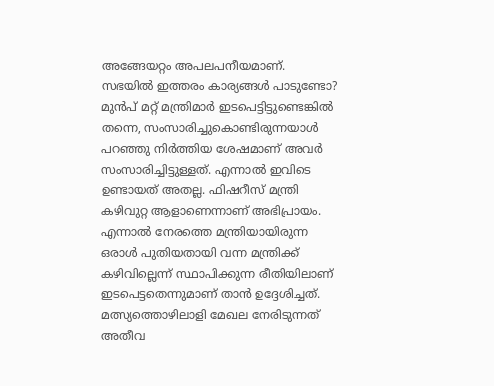അങ്ങേയറ്റം അപലപനീയമാണ്. സഭയിൽ ഇത്തരം കാര്യങ്ങൾ പാടുണ്ടോ? മുൻപ് മറ്റ് മന്ത്രിമാർ ഇടപെട്ടിട്ടുണ്ടെങ്കിൽ തന്നെ, സംസാരിച്ചുകൊണ്ടിരുന്നയാൾ പറഞ്ഞു നിർത്തിയ ശേഷമാണ് അവർ സംസാരിച്ചിട്ടുള്ളത്. എന്നാൽ ഇവിടെ ഉണ്ടായത് അതല്ല. ഫിഷറീസ് മന്ത്രി കഴിവുറ്റ ആളാണെന്നാണ് അഭിപ്രായം. എന്നാൽ നേരത്തെ മന്ത്രിയായിരുന്ന ഒരാൾ പുതിയതായി വന്ന മന്ത്രിക്ക് കഴിവില്ലെന്ന് സ്ഥാപിക്കുന്ന രീതിയിലാണ് ഇടപെട്ടതെന്നുമാണ് താൻ ഉദ്ദേശിച്ചത്. മത്സ്യത്തൊഴിലാളി മേഖല നേരിടുന്നത് അതീവ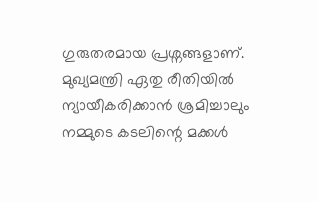ഗുരുതരമായ പ്രശ്നങ്ങളാണ്. മുഖ്യമന്ത്രി ഏതു രീതിയിൽ ന്യായീകരിക്കാൻ ശ്രമിച്ചാലും നമ്മുടെ കടലിന്റെ മക്കൾ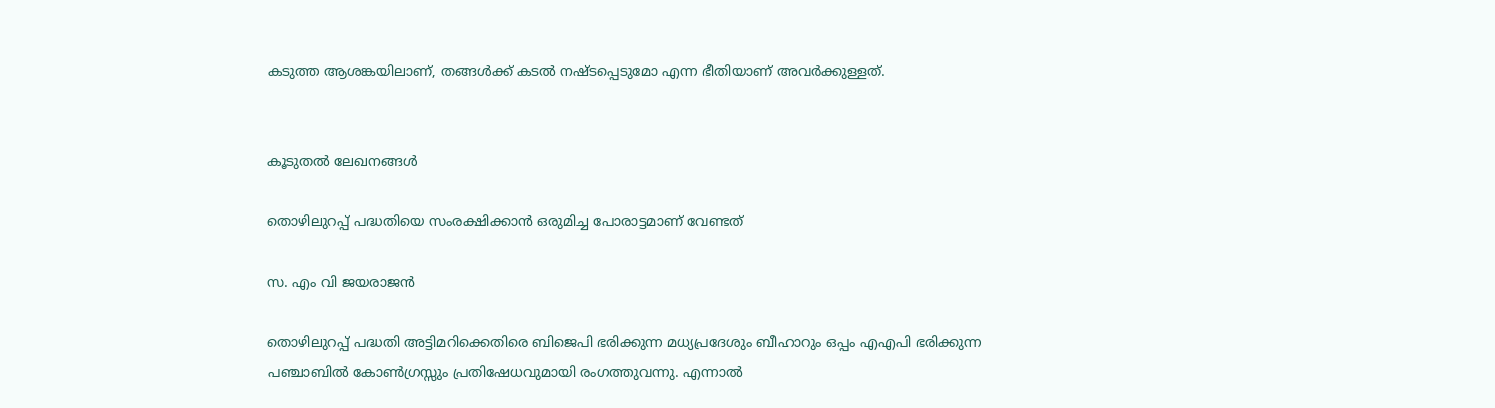കടുത്ത ആശങ്കയിലാണ്, തങ്ങൾക്ക് കടൽ നഷ്ടപ്പെടുമോ എന്ന ഭീതിയാണ് അവർക്കുള്ളത്.


കൂടുതൽ ലേഖനങ്ങൾ

തൊഴിലുറപ്പ് പദ്ധതിയെ സംരക്ഷിക്കാൻ ഒരുമിച്ച പോരാട്ടമാണ് വേണ്ടത്

സ. എം വി ജയരാജൻ

തൊഴിലുറപ്പ് പദ്ധതി അട്ടിമറിക്കെതിരെ ബിജെപി ഭരിക്കുന്ന മധ്യപ്രദേശും ബീഹാറും ഒപ്പം എഎപി ഭരിക്കുന്ന പഞ്ചാബിൽ കോൺഗ്രസ്സും പ്രതിഷേധവുമായി രംഗത്തുവന്നു. എന്നാൽ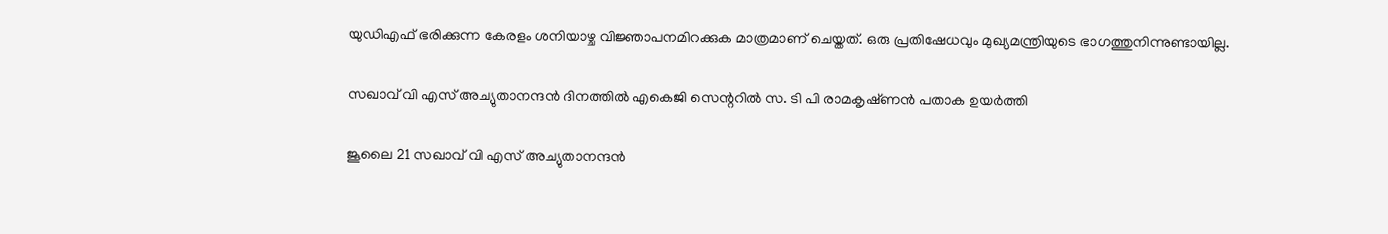യുഡിഎഫ് ഭരിക്കുന്ന കേരളം ശനിയാഴ്ച വിജ്ഞാപനമിറക്കുക മാത്രമാണ് ചെയ്തത്. ഒരു പ്രതിഷേധവും മുഖ്യമന്ത്രിയുടെ ഭാഗത്തുനിന്നുണ്ടായില്ല.

സഖാവ് വി എസ് അച്യുതാനന്ദൻ ദിനത്തിൽ എകെജി സെന്ററിൽ സ. ടി പി രാമകൃഷ്‌ണൻ പതാക ഉയർത്തി

ജൂലൈ 21 സഖാവ് വി എസ് അച്യുതാനന്ദൻ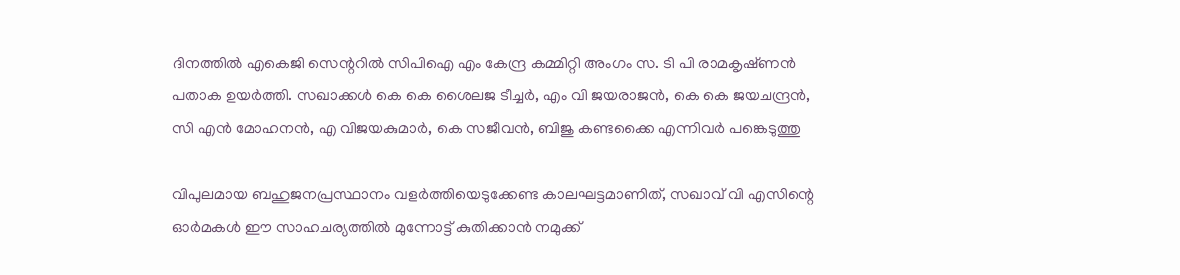ദിനത്തിൽ എകെജി സെന്ററിൽ സിപിഐ എം കേന്ദ്ര കമ്മിറ്റി അംഗം സ. ടി പി രാമകൃഷ്‌ണൻ പതാക ഉയർത്തി. സഖാക്കൾ കെ കെ ശൈലജ ടീച്ചർ, എം വി ജയരാജൻ, കെ കെ ജയചന്ദ്രൻ, സി എൻ മോഹനൻ, എ വിജയകുമാർ, കെ സജീവൻ, ബിജു കണ്ടക്കൈ എന്നിവർ പങ്കെടുത്തു

വിപുലമായ ബഹുജനപ്രസ്ഥാനം വളർത്തിയെടുക്കേണ്ട കാലഘട്ടമാണിത്, സഖാവ് വി എസിന്റെ ഓർമകൾ ഈ സാഹചര്യത്തിൽ മുന്നോട്ട്‌ കുതിക്കാൻ നമുക്ക്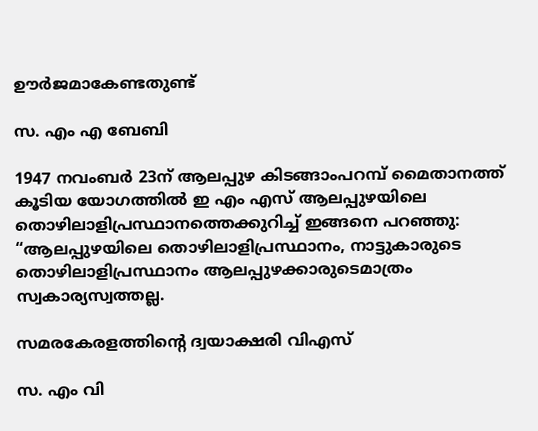ഊർജമാകേണ്ടതുണ്ട്

സ. എം എ ബേബി

1947 നവംബർ 23ന് ആലപ്പുഴ കിടങ്ങാംപറമ്പ്‌ മൈതാനത്ത്‌ കൂടിയ യോഗത്തിൽ ഇ എം എസ് ആലപ്പുഴയിലെ തൊഴിലാളിപ്രസ്ഥാനത്തെക്കുറിച്ച് ഇങ്ങനെ പറഞ്ഞു: “ആലപ്പുഴയിലെ തൊഴിലാളിപ്രസ്ഥാനം, നാട്ടുകാരുടെ തൊഴിലാളിപ്രസ്ഥാനം ആലപ്പുഴക്കാരുടെമാത്രം സ്വകാര്യസ്വത്തല്ല.

സമരകേരളത്തിൻ്റെ ദ്വയാക്ഷരി വിഎസ്

സ. എം വി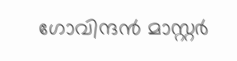ഗോവിന്ദൻ മാസ്റ്റർ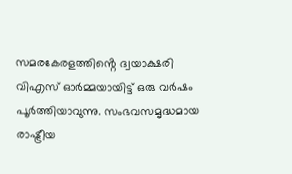സമരകേരളത്തിൻ്റെ ദ്വയാക്ഷരി വിഎസ് ഓർമ്മയായിട്ട് ഒരു വർഷം പൂർത്തിയാവുന്നു. സംഭവസമൃദ്ധമായ രാഷ്ട്രീയ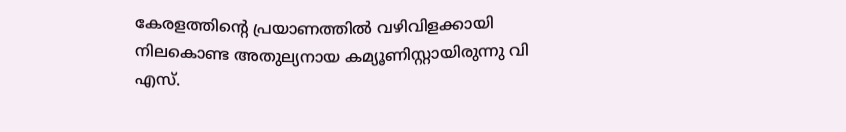കേരളത്തിന്റെ പ്രയാണത്തിൽ വഴിവിളക്കായി നിലകൊണ്ട അതുല്യനായ കമ്യൂണിസ്റ്റായിരുന്നു വി എസ്.